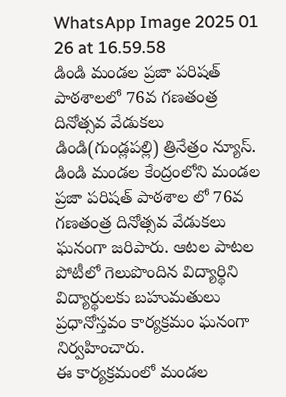WhatsApp Image 2025 01 26 at 16.59.58
డిండి మండల ప్రజా పరిషత్ పాఠశాలలో 76వ గణతంత్ర దినోత్సవ వేడుకలు
డిండి(గుండ్లపల్లి) త్రినేత్రం న్యూస్.
డిండి మండల కేంద్రంలోని మండల ప్రజా పరిషత్ పాఠశాల లో 76వ గణతంత్ర దినోత్సవ వేడుకలు ఘనంగా జరిపారు. ఆటల పాటల పోటీలో గెలుపొందిన విద్యార్థిని విద్యార్థులకు బహుమతులు ప్రధానోస్తవం కార్యక్రమం ఘనంగా నిర్వహించారు.
ఈ కార్యక్రమంలో మండల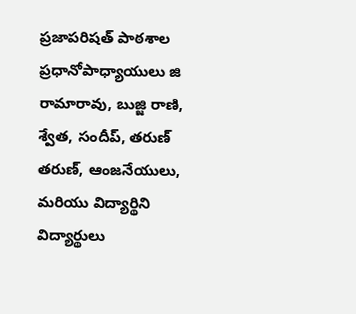ప్రజాపరిషత్ పాఠశాల ప్రధానోపాధ్యాయులు జి రామారావు, బుజ్జి రాణి, శ్వేత, సందీప్, తరుణ్ తరుణ్, ఆంజనేయులు, మరియు విద్యార్థిని విద్యార్థులు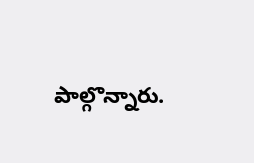పాల్గొన్నారు.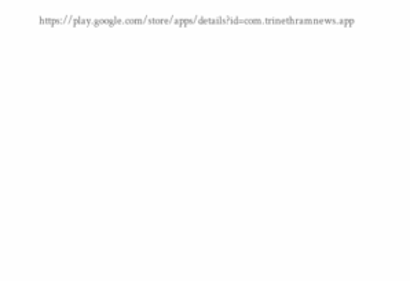https://play.google.com/store/apps/details?id=com.trinethramnews.app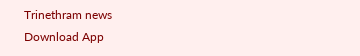Trinethram news
Download App